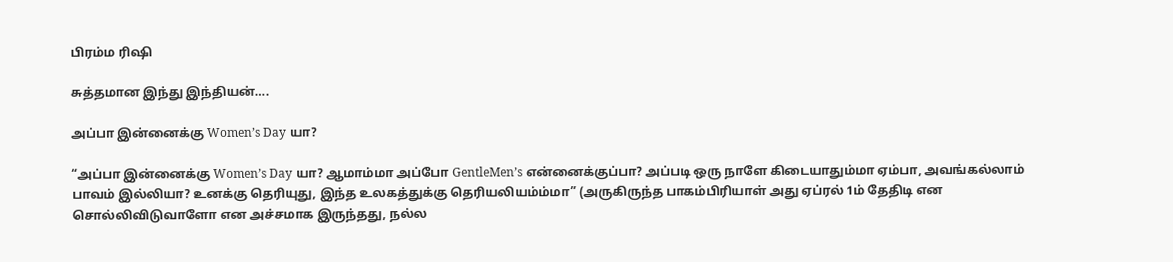பிரம்ம ரிஷி

சுத்தமான இந்து இந்தியன்….

அப்பா இன்னைக்கு Women’s Day யா?

“அப்பா இன்னைக்கு Women’s Day யா? ஆமாம்மா அப்போ GentleMen’s என்னைக்குப்பா? அப்படி ஒரு நாளே கிடையாதும்மா ஏம்பா, அவங்கல்லாம் பாவம் இல்லியா? உனக்கு தெரியுது, இந்த உலகத்துக்கு தெரியலியம்ம்மா” (அருகிருந்த பாகம்பிரியாள் அது ஏப்ரல் 1ம் தேதிடி என சொல்லிவிடுவாளோ என அச்சமாக இருந்தது, நல்ல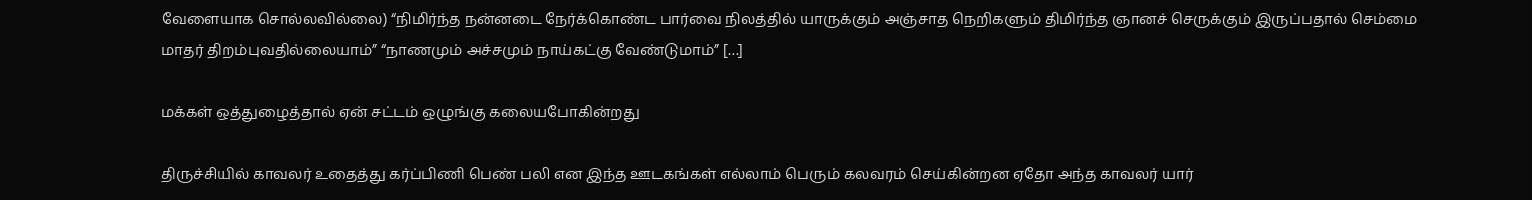வேளையாக சொல்லவில்லை) “நிமிர்ந்த நன்னடை நேர்க்கொண்ட பார்வை நிலத்தில் யாருக்கும் அஞ்சாத நெறிகளும் திமிர்ந்த ஞானச் செருக்கும் இருப்பதால் செம்மை மாதர் திறம்புவதில்லையாம்” “நாணமும் அச்சமும் நாய்கட்கு வேண்டுமாம்” […]

மக்கள் ஒத்துழைத்தால் ஏன் சட்டம் ஒழுங்கு கலையபோகின்றது

திருச்சியில் காவலர் உதைத்து கர்ப்பிணி பெண் பலி என இந்த ஊடகங்கள் எல்லாம் பெரும் கலவரம் செய்கின்றன‌ ஏதோ அந்த காவலர் யார்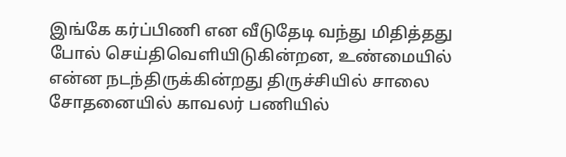இங்கே கர்ப்பிணி என வீடுதேடி வந்து மிதித்தது போல் செய்திவெளியிடுகின்றன, உண்மையில் என்ன நடந்திருக்கின்றது திருச்சியில் சாலை சோதனையில் காவலர் பணியில்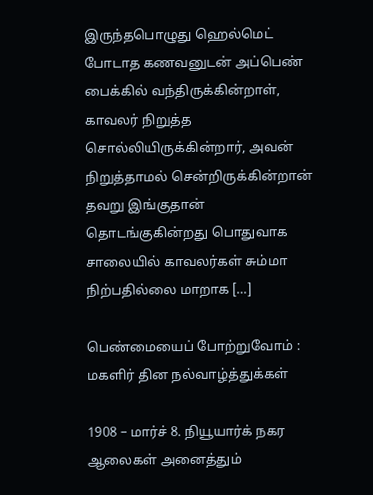இருந்தபொழுது ஹெல்மெட் போடாத கணவனுடன் அப்பெண் பைக்கில் வந்திருக்கின்றாள், காவலர் நிறுத்த சொல்லியிருக்கின்றார், அவன் நிறுத்தாமல் சென்றிருக்கின்றான் தவறு இங்குதான் தொடங்குகின்றது பொதுவாக சாலையில் காவலர்கள் சும்மா நிற்பதில்லை மாறாக […]

பெண்மையைப் போற்றுவோம் : மகளிர் தின நல்வாழ்த்துக்கள்

1908 – மார்ச் 8. நியூயார்க் நகர ஆலைகள் அனைத்தும்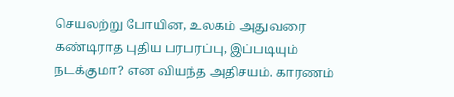செயலற்று போயின, உலகம் அதுவரை கண்டிராத புதிய பரபரப்பு, இப்படியும் நடக்குமா? என வியந்த அதிசயம். காரணம்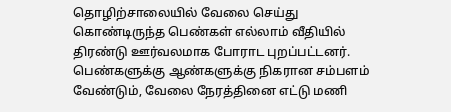தொழிற்சாலையில் வேலை செய்து கொண்டிருந்த பெண்கள் எல்லாம் வீதியில் திரண்டு ஊர்வலமாக போராட‌ புறப்பட்டனர். பெண்களுக்கு ஆண்களுக்கு நிகரான சம்பளம் வேண்டும், வேலை நேரத்தினை எட்டு மணி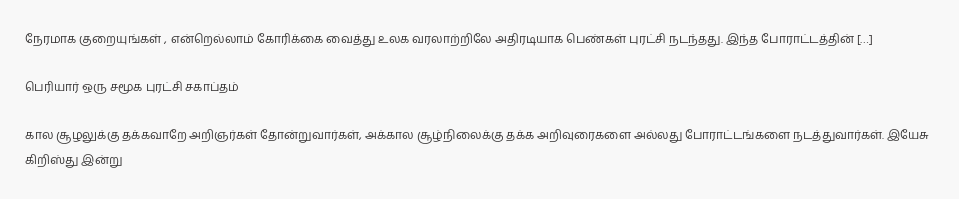நேரமாக குறையுங்கள் , என்றெல்லாம் கோரிக்கை வைத்து உலக வரலாற்றிலே அதிரடியாக பெண்கள் புரட்சி நடந்தது. இந்த போராட்டத்தின் […]

பெரியார் ஒரு சமூக‌ புரட்சி சகாப்தம்

கால சூழலுக்கு தக்கவாறே அறிஞர்கள் தோன்றுவார்கள், அக்கால சூழ்நிலைக்கு தக்க அறிவுரைகளை அல்லது போராட்டங்களை நடத்துவார்கள். இயேசு கிறிஸ்து இன்று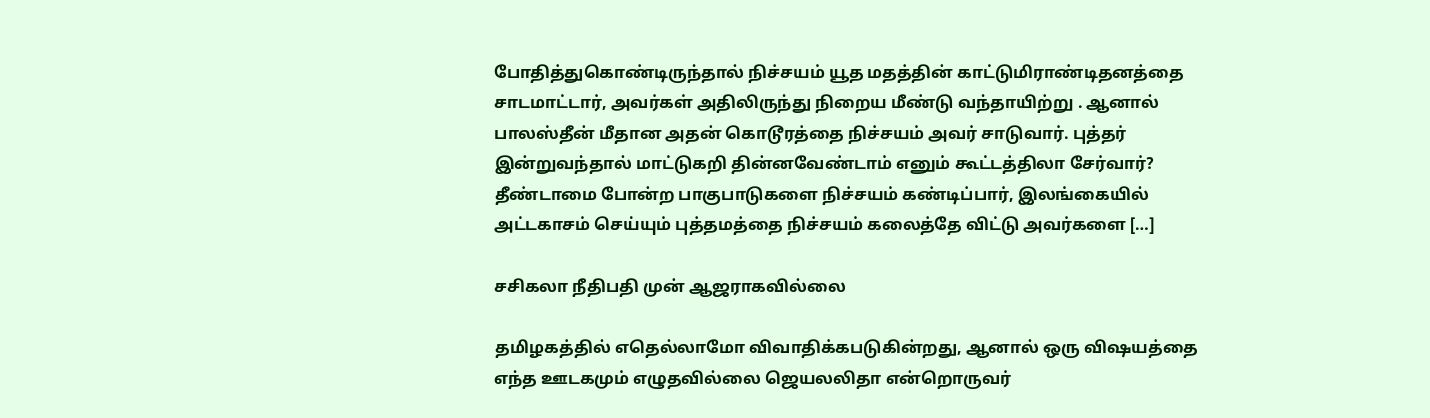போதித்துகொண்டிருந்தால் நிச்சயம் யூத மதத்தின் காட்டுமிராண்டிதனத்தை சாடமாட்டார், அவர்கள் அதிலிருந்து நிறைய‌ மீண்டு வந்தாயிற்று . ஆனால் பாலஸ்தீன் மீதான அதன் கொடூரத்தை நிச்சயம் அவர் சாடுவார். புத்தர் இன்றுவந்தால் மாட்டுகறி தின்னவேண்டாம் எனும் கூட்டத்திலா சேர்வார்? தீண்டாமை போன்ற பாகுபாடுகளை நிச்சயம் கண்டிப்பார், இலங்கையில் அட்டகாசம் செய்யும் புத்தமத்தை நிச்சயம் கலைத்தே விட்டு அவர்களை […]

சசிகலா நீதிபதி முன் ஆஜராகவில்லை

தமிழகத்தில் எதெல்லாமோ விவாதிக்கபடுகின்றது, ஆனால் ஒரு விஷயத்தை எந்த ஊடகமும் எழுதவில்லை ஜெயலலிதா என்றொருவர்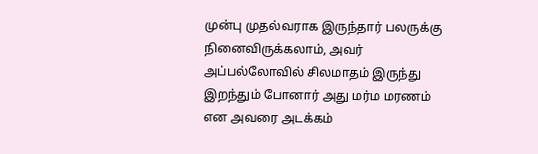முன்பு முதல்வராக இருந்தார் பலருக்கு நினைவிருக்கலாம், அவர் அப்பல்லோவில் சிலமாதம் இருந்து இறந்தும் போனார் அது மர்ம மரணம் என அவரை அடக்கம்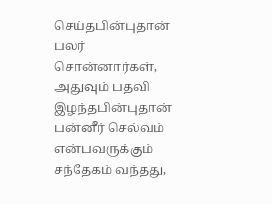செய்தபின்புதான் பலர் சொன்னார்கள், அதுவும் பதவி இழந்தபின்புதான் பன்னீர் செல்வம் என்பவருக்கும் சந்தேகம் வந்தது,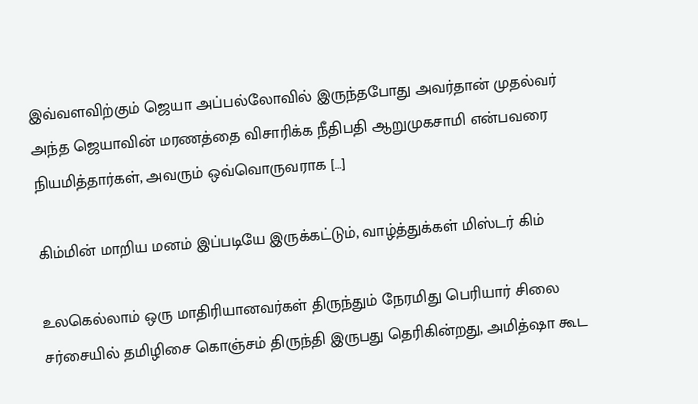இவ்வளவிற்கும் ஜெயா அப்பல்லோவில் இருந்தபோது அவர்தான் முதல்வர் அந்த ஜெயாவின் மரணத்தை விசாரிக்க நீதிபதி ஆறுமுகசாமி என்பவரை நியமித்தார்கள், அவரும் ஒவ்வொருவராக […]

கிம்மின் மாறிய மனம் இப்படியே இருக்கட்டும், வாழ்த்துக்கள் மிஸ்டர் கிம்

உலகெல்லாம் ஒரு மாதிரியானவர்கள் திருந்தும் நேரமிது பெரியார் சிலை சர்சையில் தமிழிசை கொஞ்சம் திருந்தி இருபது தெரிகின்றது, அமித்ஷா கூட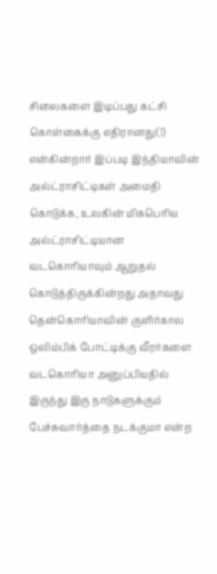சிலைகளை இடிப்பது கட்சி கொள்கைக்கு எதிரானது(!) என்கின்றார் இப்படி இந்தியாவின் அல்ட்ராசிட்டிகள் அமைதி கொடுக்க, உலகின் மிகபெரிய அல்ட்ராசிட்டியான வடகொரியாவும் ஆறுதல் கொடுத்திருக்கின்றது அதாவது தென்கொரியாவின் குளிர்கால ஒலிம்பிக் போட்டிக்கு வீரர்களை வடகொரியா அனுப்பியதில் இருந்து இரு நாடுகளுக்கும் பேச்சுவார்த்தை நடக்குமா என்ற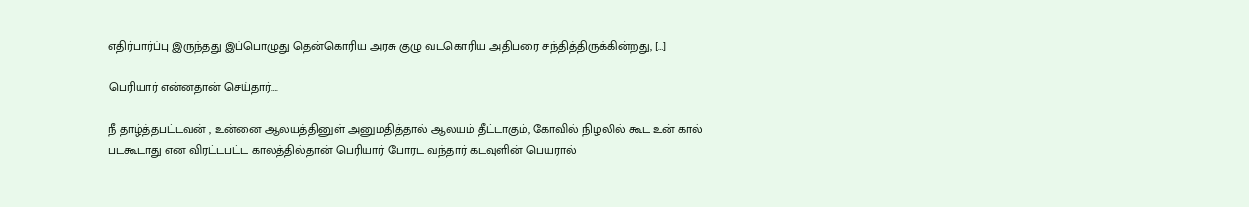எதிர்பார்ப்பு இருந்தது இப்பொழுது தென்கொரிய அரசு குழு வடகொரிய அதிபரை சந்தித்திருக்கின்றது, […]

பெரியார் என்னதான் செய்தார்….

நீ தாழ்த்தபட்டவன் , உன்னை ஆலயத்தினுள் அனுமதித்தால் ஆலயம் தீட்டாகும், கோவில் நிழலில் கூட உன் கால் படகூடாது என விரட்டபட்ட காலத்தில்தான் பெரியார் போரட வந்தார் கடவுளின் பெயரால்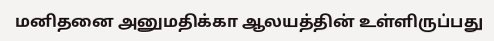மனிதனை அனுமதிக்கா ஆலயத்தின் உள்ளிருப்பது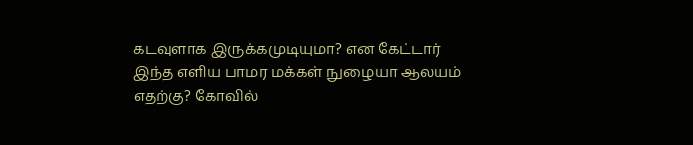கடவுளாக இருக்கமுடியுமா? என கேட்டார் இந்த எளிய பாமர மக்கள் நுழையா ஆலயம் எதற்கு? கோவில்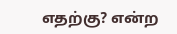எதற்கு? என்ற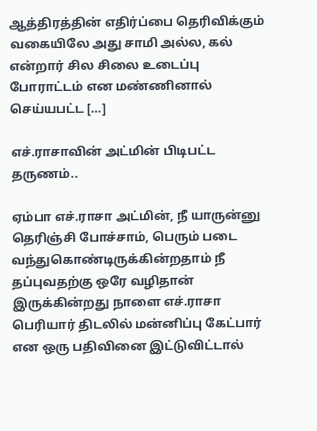ஆத்திரத்தின் எதிர்ப்பை தெரிவிக்கும் வகையிலே அது சாமி அல்ல, கல் என்றார் சில சிலை உடைப்பு போராட்டம் என மண்ணினால் செய்யபட்ட […]

எச்.ராசாவின் அட்மின் பிடிபட்ட தருணம்..

ஏம்பா எச்.ராசா அட்மின், நீ யாருன்னு தெரிஞ்சி போச்சாம், பெரும் படை வந்துகொண்டிருக்கின்றதாம் நீ தப்புவதற்கு ஒரே வழிதான் இருக்கின்றது நாளை எச்.ராசா பெரியார் திடலில் மன்னிப்பு கேட்பார் என ஒரு பதிவினை இட்டுவிட்டால்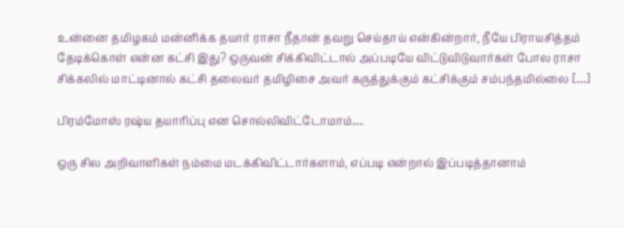உன்னை தமிழகம் மன்னிக்க தயார் ராசா நீதான் தவறு செய்தாய் என்கின்றார், நீயே பிராயசித்தம் தேடிக்கொள் என்ன கட்சி இது? ஒருவன் சிக்கிவிட்டால் அப்படியே விட்டுவிடுவார்கள் போல‌ ராசா சிக்கலில் மாட்டினால் கட்சி தலைவர் தமிழிசை அவர் கருத்துக்கும் கட்சிக்கும் சம்பந்தமில்லை […]

பிரம்மோஸ் ரஷ்ய தயாரிப்பு என சொல்லிவிட்டோமாம்….

ஒரு சில அறிவாளிகள் நம்மை மடக்கிவிட்டார்களாம், எப்படி என்றால் இப்படித்தானாம்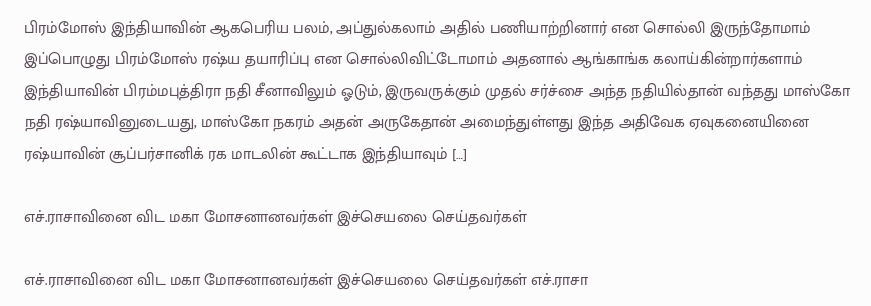பிரம்மோஸ் இந்தியாவின் ஆகபெரிய பலம், அப்துல்கலாம் அதில் பணியாற்றினார் என சொல்லி இருந்தோமாம் இப்பொழுது பிரம்மோஸ் ரஷ்ய தயாரிப்பு என சொல்லிவிட்டோமாம் அதனால் ஆங்காங்க கலாய்கின்றார்களாம் இந்தியாவின் பிரம்மபுத்திரா நதி சீனாவிலும் ஓடும், இருவருக்கும் முதல் சர்ச்சை அந்த நதியில்தான் வந்தது மாஸ்கோ நதி ரஷ்யாவினுடையது, மாஸ்கோ நகரம் அதன் அருகேதான் அமைந்துள்ளது இந்த அதிவேக ஏவுகனையினை ரஷ்யாவின் சூப்பர்சானிக் ரக மாடலின் கூட்டாக இந்தியாவும் […]

எச்.ராசாவினை விட மகா மோசனானவர்கள் இச்செயலை செய்தவர்கள்

எச்.ராசாவினை விட மகா மோசனானவர்கள் இச்செயலை செய்தவர்கள் எச்.ராசா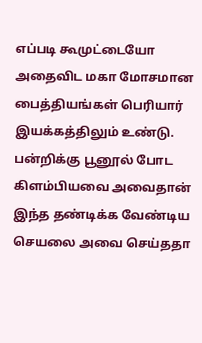எப்படி கூமுட்டையோ அதைவிட மகா மோசமான பைத்தியங்கள் பெரியார் இயக்கத்திலும் உண்டு. பன்றிக்கு பூனூல் போட கிளம்பியவை அவைதான் இந்த தண்டிக்க வேண்டிய செயலை அவை செய்ததா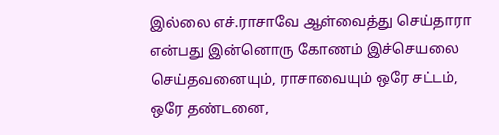இல்லை எச்.ராசாவே ஆள்வைத்து செய்தாரா என்பது இன்னொரு கோணம் இச்செயலை செய்தவனையும், ராசாவையும் ஒரே சட்டம், ஒரே தண்டனை,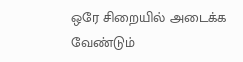ஒரே சிறையில் அடைக்க வேண்டும்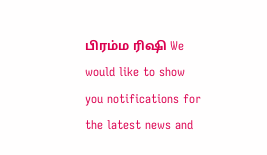பிரம்ம ரிஷி We would like to show you notifications for the latest news and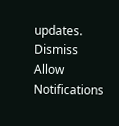updates.
Dismiss
Allow Notifications